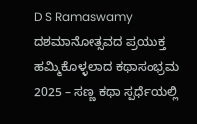D S Ramaswamy
ದಶಮಾನೋತ್ಸವದ ಪ್ರಯುಕ್ತ ಹಮ್ಮಿಕೊಳ್ಳಲಾದ ಕಥಾಸಂಭ್ರಮ 2025 – ಸಣ್ಣ ಕಥಾ ಸ್ಪರ್ಧೆಯಲ್ಲಿ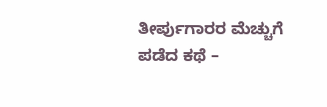ತೀರ್ಪುಗಾರರ ಮೆಚ್ಚುಗೆ ಪಡೆದ ಕಥೆ –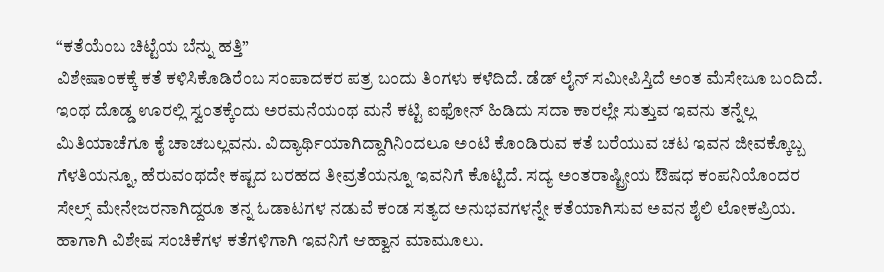“ಕತೆಯೆಂಬ ಚಿಟ್ಟೆಯ ಬೆನ್ನು ಹತ್ತಿ”
ವಿಶೇಷಾಂಕಕ್ಕೆ ಕತೆ ಕಳಿಸಿಕೊಡಿರೆಂಬ ಸಂಪಾದಕರ ಪತ್ರ ಬಂದು ತಿಂಗಳು ಕಳೆದಿದೆ. ಡೆಡ್ ಲೈನ್ ಸಮೀಪಿಸ್ತಿದೆ ಅಂತ ಮೆಸೇಜೂ ಬಂದಿದೆ. ಇಂಥ ದೊಡ್ಡ ಊರಲ್ಲಿ ಸ್ವಂತಕ್ಕೆಂದು ಅರಮನೆಯಂಥ ಮನೆ ಕಟ್ಟಿ ಐಫೋನ್ ಹಿಡಿದು ಸದಾ ಕಾರಲ್ಲೇ ಸುತ್ತುವ ಇವನು ತನ್ನೆಲ್ಲ ಮಿತಿಯಾಚೆಗೂ ಕೈ ಚಾಚಬಲ್ಲವನು. ವಿದ್ಯಾರ್ಥಿಯಾಗಿದ್ದಾಗಿನಿಂದಲೂ ಅಂಟಿ ಕೊಂಡಿರುವ ಕತೆ ಬರೆಯುವ ಚಟ ಇವನ ಜೀವಕ್ಕೊಬ್ಬ ಗೆಳತಿಯನ್ನೂ, ಹೆರುವಂಥದೇ ಕಷ್ಟದ ಬರಹದ ತೀವ್ರತೆಯನ್ನೂ ಇವನಿಗೆ ಕೊಟ್ಟಿದೆ. ಸದ್ಯ ಅಂತರಾಷ್ಟ್ರೀಯ ಔಷಧ ಕಂಪನಿಯೊಂದರ ಸೇಲ್ಸ್ ಮೇನೇಜರನಾಗಿದ್ದರೂ ತನ್ನ ಓಡಾಟಗಳ ನಡುವೆ ಕಂಡ ಸತ್ಯದ ಅನುಭವಗಳನ್ನೇ ಕತೆಯಾಗಿಸುವ ಅವನ ಶೈಲಿ ಲೋಕಪ್ರಿಯ. ಹಾಗಾಗಿ ವಿಶೇಷ ಸಂಚಿಕೆಗಳ ಕತೆಗಳಿಗಾಗಿ ಇವನಿಗೆ ಆಹ್ವಾನ ಮಾಮೂಲು.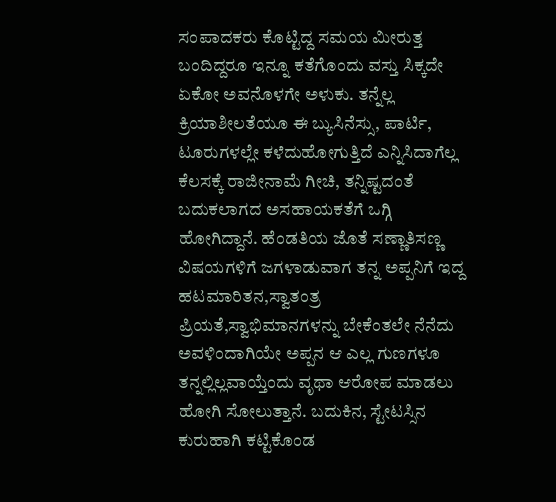ಸಂಪಾದಕರು ಕೊಟ್ಟಿದ್ದ ಸಮಯ ಮೀರುತ್ತ ಬಂದಿದ್ದರೂ ಇನ್ನೂ ಕತೆಗೊಂದು ವಸ್ತು ಸಿಕ್ಕದೇ ಏಕೋ ಅವನೊಳಗೇ ಅಳುಕು. ತನ್ನೆಲ್ಲ ಕ್ರಿಯಾಶೀಲತೆಯೂ ಈ ಬ್ಯುಸಿನೆಸ್ಸು, ಪಾರ್ಟಿ, ಟೂರುಗಳಲ್ಲೇ ಕಳೆದುಹೋಗುತ್ತಿದೆ ಎನ್ನಿಸಿದಾಗೆಲ್ಲ ಕೆಲಸಕ್ಕೆ ರಾಜೀನಾಮೆ ಗೀಚಿ, ತನ್ನಿಷ್ಟದಂತೆ ಬದುಕಲಾಗದ ಅಸಹಾಯಕತೆಗೆ ಒಗ್ಗಿ ಹೋಗಿದ್ದಾನೆ. ಹೆಂಡತಿಯ ಜೊತೆ ಸಣ್ಣಾತಿಸಣ್ಣ ವಿಷಯಗಳಿಗೆ ಜಗಳಾಡುವಾಗ ತನ್ನ ಅಪ್ಪನಿಗೆ ಇದ್ದ ಹಟಮಾರಿತನ,ಸ್ವಾತಂತ್ರ ಪ್ರಿಯತೆ,ಸ್ವಾಭಿಮಾನಗಳನ್ನು ಬೇಕೆಂತಲೇ ನೆನೆದು ಅವಳಿಂದಾಗಿಯೇ ಅಪ್ಪನ ಆ ಎಲ್ಲ ಗುಣಗಳೂ ತನ್ನಲ್ಲಿಲ್ಲವಾಯ್ತೆಂದು ವೃಥಾ ಆರೋಪ ಮಾಡಲು ಹೋಗಿ ಸೋಲುತ್ತಾನೆ. ಬದುಕಿನ, ಸ್ಟೇಟಸ್ಸಿನ ಕುರುಹಾಗಿ ಕಟ್ಟಿಕೊಂಡ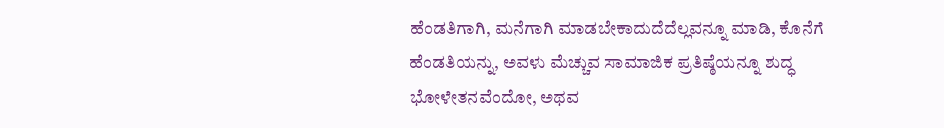ಹೆಂಡತಿಗಾಗಿ, ಮನೆಗಾಗಿ ಮಾಡಬೇಕಾದುದೆದೆಲ್ಲವನ್ನೂ ಮಾಡಿ, ಕೊನೆಗೆ ಹೆಂಡತಿಯನ್ನು, ಅವಳು ಮೆಚ್ಚುವ ಸಾಮಾಜಿಕ ಪ್ರತಿಷ್ಠೆಯನ್ನೂ ಶುದ್ಧ ಭೋಳೇತನವೆಂದೋ, ಅಥವ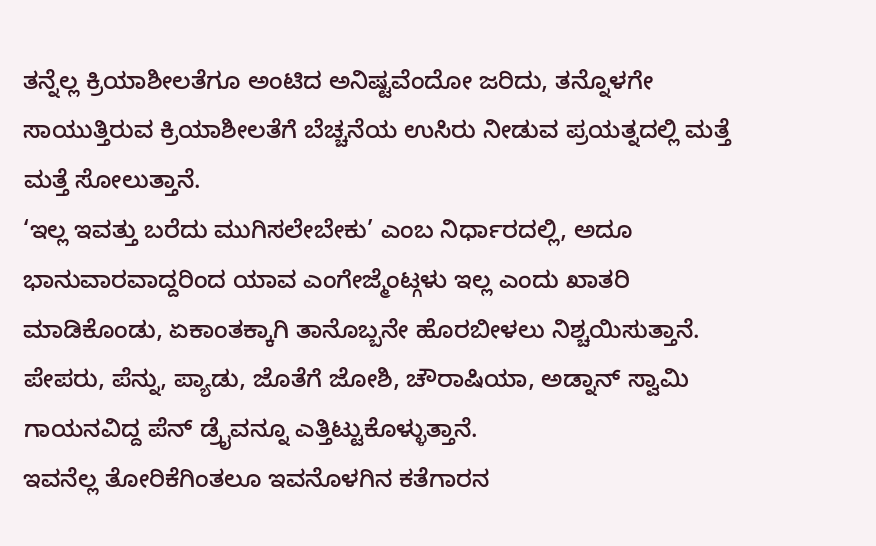ತನ್ನೆಲ್ಲ ಕ್ರಿಯಾಶೀಲತೆಗೂ ಅಂಟಿದ ಅನಿಷ್ಟವೆಂದೋ ಜರಿದು, ತನ್ನೊಳಗೇ ಸಾಯುತ್ತಿರುವ ಕ್ರಿಯಾಶೀಲತೆಗೆ ಬೆಚ್ಚನೆಯ ಉಸಿರು ನೀಡುವ ಪ್ರಯತ್ನದಲ್ಲಿ ಮತ್ತೆ ಮತ್ತೆ ಸೋಲುತ್ತಾನೆ.
‘ಇಲ್ಲ ಇವತ್ತು ಬರೆದು ಮುಗಿಸಲೇಬೇಕು’ ಎಂಬ ನಿರ್ಧಾರದಲ್ಲಿ, ಅದೂ ಭಾನುವಾರವಾದ್ದರಿಂದ ಯಾವ ಎಂಗೇಜ್ಮೆಂಟ್ಗಳು ಇಲ್ಲ ಎಂದು ಖಾತರಿ ಮಾಡಿಕೊಂಡು, ಏಕಾಂತಕ್ಕಾಗಿ ತಾನೊಬ್ಬನೇ ಹೊರಬೀಳಲು ನಿಶ್ಚಯಿಸುತ್ತಾನೆ. ಪೇಪರು, ಪೆನ್ನು, ಪ್ಯಾಡು, ಜೊತೆಗೆ ಜೋಶಿ, ಚೌರಾಷಿಯಾ, ಅಡ್ನಾನ್ ಸ್ವಾಮಿ ಗಾಯನವಿದ್ದ ಪೆನ್ ಡ್ರೈವನ್ನೂ ಎತ್ತಿಟ್ಟುಕೊಳ್ಳುತ್ತಾನೆ.
ಇವನೆಲ್ಲ ತೋರಿಕೆಗಿಂತಲೂ ಇವನೊಳಗಿನ ಕತೆಗಾರನ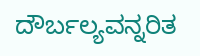ದೌರ್ಬಲ್ಯವನ್ನರಿತ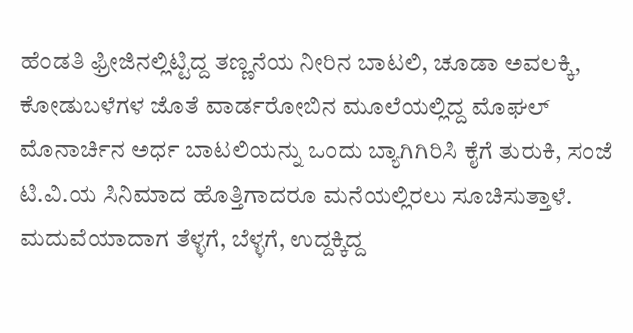ಹೆಂಡತಿ ಫ್ರೀಜಿನಲ್ಲಿಟ್ಟಿದ್ದ ತಣ್ಣನೆಯ ನೀರಿನ ಬಾಟಲಿ, ಚೂಡಾ ಅವಲಕ್ಕಿ, ಕೋಡುಬಳೆಗಳ ಜೊತೆ ವಾರ್ಡರೋಬಿನ ಮೂಲೆಯಲ್ಲಿದ್ದ ಮೊಘಲ್ ಮೊನಾರ್ಚಿನ ಅರ್ಧ ಬಾಟಲಿಯನ್ನು ಒಂದು ಬ್ಯಾಗಿಗಿರಿಸಿ ಕೈಗೆ ತುರುಕಿ, ಸಂಜೆ ಟಿ.ವಿ.ಯ ಸಿನಿಮಾದ ಹೊತ್ತಿಗಾದರೂ ಮನೆಯಲ್ಲಿರಲು ಸೂಚಿಸುತ್ತಾಳೆ.
ಮದುವೆಯಾದಾಗ ತೆಳ್ಳಗೆ, ಬೆಳ್ಳಗೆ, ಉದ್ದಕ್ಕಿದ್ದ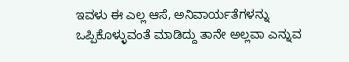ಇವಳು ಈ ಎಲ್ಲ ಆಸೆ, ಅನಿವಾರ್ಯತೆಗಳನ್ನು ಒಪ್ಪಿಕೊಳ್ಳುವಂತೆ ಮಾಡಿದ್ದು ತಾನೇ ಅಲ್ಲವಾ ಎನ್ನುವ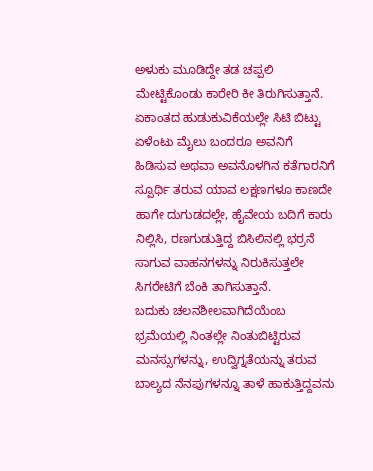ಅಳುಕು ಮೂಡಿದ್ದೇ ತಡ ಚಪ್ಪಲಿ ಮೇಟ್ಟಿಕೊಂಡು ಕಾರೇರಿ ಕೀ ತಿರುಗಿಸುತ್ತಾನೆ.
ಏಕಾಂತದ ಹುಡುಕುವಿಕೆಯಲ್ಲೇ ಸಿಟಿ ಬಿಟ್ಟು ಏಳೆಂಟು ಮೈಲು ಬಂದರೂ ಅವನಿಗೆ ಹಿಡಿಸುವ ಅಥವಾ ಅವನೊಳಗಿನ ಕತೆಗಾರನಿಗೆ ಸ್ಪೂರ್ಥಿ ತರುವ ಯಾವ ಲಕ್ಷಣಗಳೂ ಕಾಣದೇ ಹಾಗೇ ದುಗುಡದಲ್ಲೇ, ಹೈವೇಯ ಬದಿಗೆ ಕಾರು ನಿಲ್ಲಿಸಿ, ರಣಗುಡುತ್ತಿದ್ದ ಬಿಸಿಲಿನಲ್ಲಿ ಭರ್ರನೆ ಸಾಗುವ ವಾಹನಗಳನ್ನು ನಿರುಕಿಸುತ್ತಲೇ ಸಿಗರೇಟಿಗೆ ಬೆಂಕಿ ತಾಗಿಸುತ್ತಾನೆ.
ಬದುಕು ಚಲನಶೀಲವಾಗಿದೆಯೆಂಬ ಭ್ರಮೆಯಲ್ಲಿ ನಿಂತಲ್ಲೇ ನಿಂತುಬಿಟ್ಟಿರುವ ಮನಸ್ಸುಗಳನ್ನು, ಉದ್ವಿಗ್ನತೆಯನ್ನು ತರುವ ಬಾಲ್ಯದ ನೆನಪುಗಳನ್ನೂ ತಾಳೆ ಹಾಕುತ್ತಿದ್ದವನು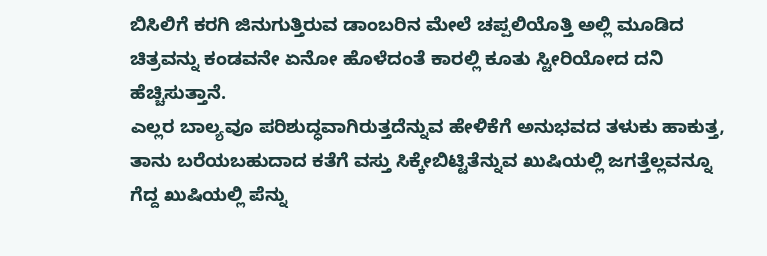ಬಿಸಿಲಿಗೆ ಕರಗಿ ಜಿನುಗುತ್ತಿರುವ ಡಾಂಬರಿನ ಮೇಲೆ ಚಪ್ಪಲಿಯೊತ್ತಿ ಅಲ್ಲಿ ಮೂಡಿದ ಚಿತ್ರವನ್ನು ಕಂಡವನೇ ಏನೋ ಹೊಳೆದಂತೆ ಕಾರಲ್ಲಿ ಕೂತು ಸ್ಟೀರಿಯೋದ ದನಿ ಹೆಚ್ಚಿಸುತ್ತಾನೆ.
ಎಲ್ಲರ ಬಾಲ್ಯವೂ ಪರಿಶುದ್ಧವಾಗಿರುತ್ತದೆನ್ನುವ ಹೇಳಿಕೆಗೆ ಅನುಭವದ ತಳುಕು ಹಾಕುತ್ತ, ತಾನು ಬರೆಯಬಹುದಾದ ಕತೆಗೆ ವಸ್ತು ಸಿಕ್ಕೇಬಿಟ್ಟಿತೆನ್ನುವ ಖುಷಿಯಲ್ಲಿ ಜಗತ್ತೆಲ್ಲವನ್ನೂ ಗೆದ್ದ ಖುಷಿಯಲ್ಲಿ ಪೆನ್ನು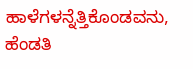ಹಾಳೆಗಳನ್ನೆತ್ತಿಕೊಂಡವನು, ಹೆಂಡತಿ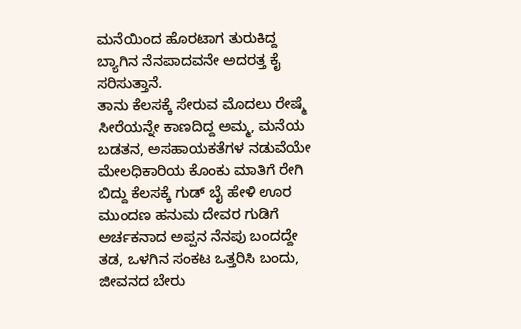ಮನೆಯಿಂದ ಹೊರಟಾಗ ತುರುಕಿದ್ದ ಬ್ಯಾಗಿನ ನೆನಪಾದವನೇ ಅದರತ್ತ ಕೈ ಸರಿಸುತ್ತಾನೆ.
ತಾನು ಕೆಲಸಕ್ಕೆ ಸೇರುವ ಮೊದಲು ರೇಷ್ಮೆ ಸೀರೆಯನ್ನೇ ಕಾಣದಿದ್ದ ಅಮ್ಮ, ಮನೆಯ ಬಡತನ, ಅಸಹಾಯಕತೆಗಳ ನಡುವೆಯೇ ಮೇಲಧಿಕಾರಿಯ ಕೊಂಕು ಮಾತಿಗೆ ರೇಗಿ ಬಿದ್ದು ಕೆಲಸಕ್ಕೆ ಗುಡ್ ಬೈ ಹೇಳಿ ಊರ ಮುಂದಣ ಹನುಮ ದೇವರ ಗುಡಿಗೆ ಅರ್ಚಕನಾದ ಅಪ್ಪನ ನೆನಪು ಬಂದದ್ದೇ ತಡ, ಒಳಗಿನ ಸಂಕಟ ಒತ್ತರಿಸಿ ಬಂದು, ಜೀವನದ ಬೇರು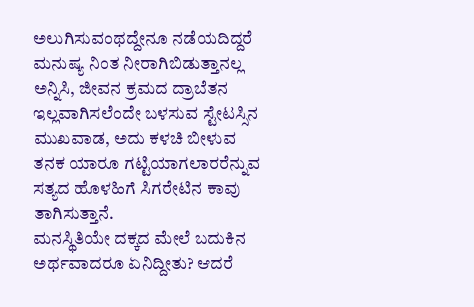ಅಲುಗಿಸುವಂಥದ್ದೇನೂ ನಡೆಯದಿದ್ದರೆ ಮನುಷ್ಯ ನಿಂತ ನೀರಾಗಿಬಿಡುತ್ತಾನಲ್ಲ ಅನ್ನಿಸಿ, ಜೀವನ ಕ್ರಮದ ದ್ರಾಬೆತನ ಇಲ್ಲವಾಗಿಸಲೆಂದೇ ಬಳಸುವ ಸ್ಟೇಟಸ್ಸಿನ ಮುಖವಾಡ, ಅದು ಕಳಚಿ ಬೀಳುವ ತನಕ ಯಾರೂ ಗಟ್ಟಿಯಾಗಲಾರರೆನ್ನುವ ಸತ್ಯದ ಹೊಳಹಿಗೆ ಸಿಗರೇಟಿನ ಕಾವು ತಾಗಿಸುತ್ತಾನೆ.
ಮನಸ್ಥಿತಿಯೇ ದಕ್ಕದ ಮೇಲೆ ಬದುಕಿನ ಅರ್ಥವಾದರೂ ಏನಿದ್ದೀತು? ಆದರೆ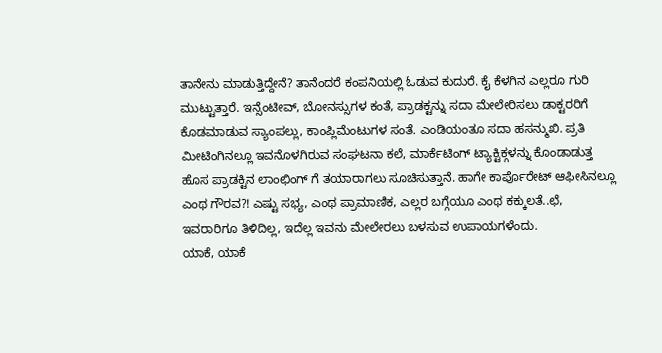ತಾನೇನು ಮಾಡುತ್ತಿದ್ದೇನೆ? ತಾನೆಂದರೆ ಕಂಪನಿಯಲ್ಲಿ ಓಡುವ ಕುದುರೆ. ಕೈ ಕೆಳಗಿನ ಎಲ್ಲರೂ ಗುರಿ ಮುಟ್ಟುತ್ತಾರೆ. ಇನ್ಸೆಂಟೀವ್, ಬೋನಸ್ಸುಗಳ ಕಂತೆ, ಪ್ರಾಡಕ್ಟನ್ನು ಸದಾ ಮೇಲೇರಿಸಲು ಡಾಕ್ಟರರಿಗೆ ಕೊಡಮಾಡುವ ಸ್ಯಾಂಪಲ್ಲು, ಕಾಂಪ್ಲಿಮೆಂಟುಗಳ ಸಂತೆ. ಎಂಡಿಯಂತೂ ಸದಾ ಹಸನ್ಮುಖಿ. ಪ್ರತಿ ಮೀಟಿಂಗಿನಲ್ಲೂ ಇವನೊಳಗಿರುವ ಸಂಘಟನಾ ಕಲೆ, ಮಾರ್ಕೆಟಿಂಗ್ ಟ್ಯಾಕ್ಟಿಕ್ಗಳನ್ನು ಕೊಂಡಾಡುತ್ತ ಹೊಸ ಪ್ರಾಡಕ್ಟಿನ ಲಾಂಛಿಂಗ್ ಗೆ ತಯಾರಾಗಲು ಸೂಚಿಸುತ್ತಾನೆ. ಹಾಗೇ ಕಾರ್ಪೊರೇಟ್ ಆಫೀಸಿನಲ್ಲೂ ಎಂಥ ಗೌರವ?! ಎಷ್ಟು ಸಭ್ಯ, ಎಂಥ ಪ್ರಾಮಾಣಿಕ, ಎಲ್ಲರ ಬಗ್ಗೆಯೂ ಎಂಥ ಕಕ್ಕುಲತೆ..ಛೆ, ಇವರಾರಿಗೂ ತಿಳಿದಿಲ್ಲ, ಇದೆಲ್ಲ ಇವನು ಮೇಲೇರಲು ಬಳಸುವ ಉಪಾಯಗಳೆಂದು.
ಯಾಕೆ, ಯಾಕೆ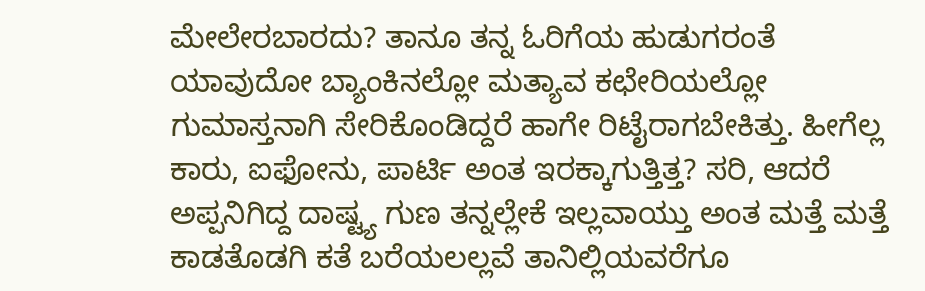ಮೇಲೇರಬಾರದು? ತಾನೂ ತನ್ನ ಓರಿಗೆಯ ಹುಡುಗರಂತೆ ಯಾವುದೋ ಬ್ಯಾಂಕಿನಲ್ಲೋ ಮತ್ಯಾವ ಕಛೇರಿಯಲ್ಲೋ ಗುಮಾಸ್ತನಾಗಿ ಸೇರಿಕೊಂಡಿದ್ದರೆ ಹಾಗೇ ರಿಟೈರಾಗಬೇಕಿತ್ತು. ಹೀಗೆಲ್ಲ ಕಾರು, ಐಫೋನು, ಪಾರ್ಟಿ ಅಂತ ಇರಕ್ಕಾಗುತ್ತಿತ್ತ? ಸರಿ, ಆದರೆ ಅಪ್ಪನಿಗಿದ್ದ ದಾಷ್ಟ್ಯ ಗುಣ ತನ್ನಲ್ಲೇಕೆ ಇಲ್ಲವಾಯ್ತು ಅಂತ ಮತ್ತೆ ಮತ್ತೆ ಕಾಡತೊಡಗಿ ಕತೆ ಬರೆಯಲಲ್ಲವೆ ತಾನಿಲ್ಲಿಯವರೆಗೂ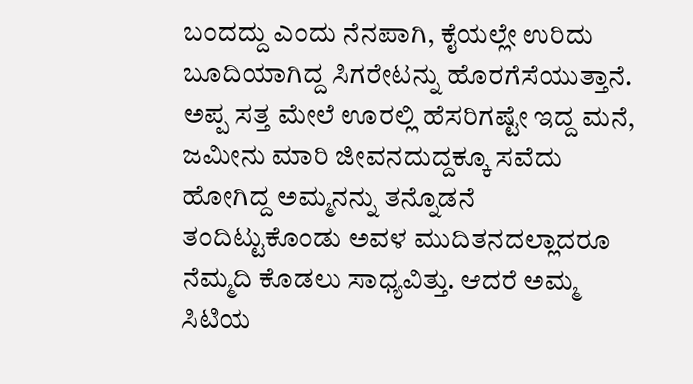ಬಂದದ್ದು ಎಂದು ನೆನಪಾಗಿ, ಕೈಯಲ್ಲೇ ಉರಿದು ಬೂದಿಯಾಗಿದ್ದ ಸಿಗರೇಟನ್ನು ಹೊರಗೆಸೆಯುತ್ತಾನೆ.
ಅಪ್ಪ ಸತ್ತ ಮೇಲೆ ಊರಲ್ಲಿ ಹೆಸರಿಗಷ್ಟೇ ಇದ್ದ ಮನೆ, ಜಮೀನು ಮಾರಿ ಜೀವನದುದ್ದಕ್ಕೂ ಸವೆದು ಹೋಗಿದ್ದ ಅಮ್ಮನನ್ನು ತನ್ನೊಡನೆ ತಂದಿಟ್ಟುಕೊಂಡು ಅವಳ ಮುದಿತನದಲ್ಲಾದರೂ ನೆಮ್ಮದಿ ಕೊಡಲು ಸಾಧ್ಯವಿತ್ತು. ಆದರೆ ಅಮ್ಮ ಸಿಟಿಯ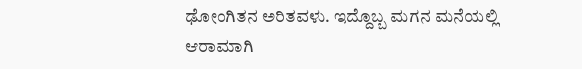ಢೋಂಗಿತನ ಅರಿತವಳು. ಇದ್ದೊಬ್ಬ ಮಗನ ಮನೆಯಲ್ಲಿ ಆರಾಮಾಗಿ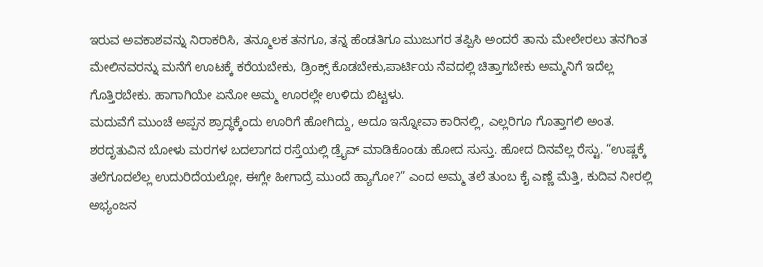ಇರುವ ಅವಕಾಶವನ್ನು ನಿರಾಕರಿಸಿ, ತನ್ಮೂಲಕ ತನಗೂ, ತನ್ನ ಹೆಂಡತಿಗೂ ಮುಜುಗರ ತಪ್ಪಿಸಿ ಅಂದರೆ ತಾನು ಮೇಲೇರಲು ತನಗಿಂತ ಮೇಲಿನವರನ್ನು ಮನೆಗೆ ಊಟಕ್ಕೆ ಕರೆಯಬೇಕು, ಡ್ರಿಂಕ್ಸ್ ಕೊಡಬೇಕು,ಪಾರ್ಟಿಯ ನೆವದಲ್ಲಿ ಚಿತ್ತಾಗಬೇಕು ಅಮ್ಮನಿಗೆ ಇದೆಲ್ಲ ಗೊತ್ತಿರಬೇಕು. ಹಾಗಾಗಿಯೇ ಏನೋ ಅಮ್ಮ ಊರಲ್ಲೇ ಉಳಿದು ಬಿಟ್ಟಳು.
ಮದುವೆಗೆ ಮುಂಚೆ ಅಪ್ಪನ ಶ್ರಾದ್ಧಕ್ಕೆಂದು ಊರಿಗೆ ಹೋಗಿದ್ದು, ಅದೂ ಇನ್ನೋವಾ ಕಾರಿನಲ್ಲಿ, ಎಲ್ಲರಿಗೂ ಗೊತ್ತಾಗಲಿ ಅಂತ. ಶರದೃತುವಿನ ಬೋಳು ಮರಗಳ ಬದಲಾಗದ ರಸ್ತೆಯಲ್ಲಿ ಡ್ರೈವ್ ಮಾಡಿಕೊಂಡು ಹೋದ ಸುಸ್ತು. ಹೋದ ದಿನವೆಲ್ಲ ರೆಸ್ಟು. “ಉಷ್ಣಕ್ಕೆ ತಲೆಗೂದಲೆಲ್ಲ ಉದುರಿದೆಯಲ್ಲೋ, ಈಗ್ಲೇ ಹೀಗಾದ್ರೆ ಮುಂದೆ ಹ್ಯಾಗೋ?” ಎಂದ ಅಮ್ಮ ತಲೆ ತುಂಬ ಕೈ ಎಣ್ಣೆ ಮೆತ್ತಿ, ಕುದಿವ ನೀರಲ್ಲಿ ಅಭ್ಯಂಜನ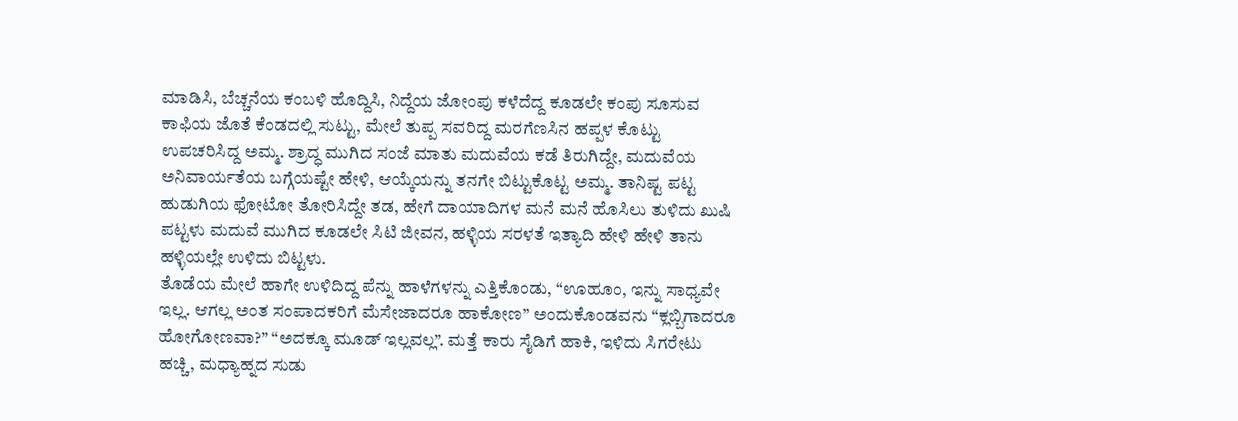ಮಾಡಿಸಿ, ಬೆಚ್ಚನೆಯ ಕಂಬಳಿ ಹೊದ್ದಿಸಿ, ನಿದ್ದೆಯ ಜೋಂಪು ಕಳೆದೆದ್ದ ಕೂಡಲೇ ಕಂಪು ಸೂಸುವ ಕಾಫಿಯ ಜೊತೆ ಕೆಂಡದಲ್ಲಿ ಸುಟ್ಟು, ಮೇಲೆ ತುಪ್ಪ ಸವರಿದ್ದ ಮರಗೆಣಸಿನ ಹಪ್ಪಳ ಕೊಟ್ಟು ಉಪಚರಿಸಿದ್ದ ಅಮ್ಮ. ಶ್ರಾದ್ಧ ಮುಗಿದ ಸಂಜೆ ಮಾತು ಮದುವೆಯ ಕಡೆ ತಿರುಗಿದ್ದೇ, ಮದುವೆಯ ಅನಿವಾರ್ಯತೆಯ ಬಗ್ಗೆಯಷ್ಟೇ ಹೇಳಿ, ಆಯ್ಕೆಯನ್ನು ತನಗೇ ಬಿಟ್ಟುಕೊಟ್ಟ ಅಮ್ಮ. ತಾನಿಷ್ಟ ಪಟ್ಟ ಹುಡುಗಿಯ ಫೋಟೋ ತೋರಿಸಿದ್ದೇ ತಡ, ಹೇಗೆ ದಾಯಾದಿಗಳ ಮನೆ ಮನೆ ಹೊಸಿಲು ತುಳಿದು ಖುಷಿ ಪಟ್ಟಳು ಮದುವೆ ಮುಗಿದ ಕೂಡಲೇ ಸಿಟಿ ಜೀವನ, ಹಳ್ಳಿಯ ಸರಳತೆ ಇತ್ಯಾದಿ ಹೇಳಿ ಹೇಳಿ ತಾನು ಹಳ್ಳಿಯಲ್ಲೇ ಉಳಿದು ಬಿಟ್ಟಳು.
ತೊಡೆಯ ಮೇಲೆ ಹಾಗೇ ಉಳಿದಿದ್ದ ಪೆನ್ನು ಹಾಳೆಗಳನ್ನು ಎತ್ತಿಕೊಂಡು, “ಊಹೂಂ, ಇನ್ನು ಸಾಧ್ಯವೇ ಇಲ್ಲ. ಆಗಲ್ಲ ಅಂತ ಸಂಪಾದಕರಿಗೆ ಮೆಸೇಜಾದರೂ ಹಾಕೋಣ” ಅಂದುಕೊಂಡವನು “ಕ್ಲಬ್ಬಿಗಾದರೂ ಹೋಗೋಣವಾ?” “ಅದಕ್ಕೂ ಮೂಡ್ ಇಲ್ಲವಲ್ಲ”. ಮತ್ತೆ ಕಾರು ಸೈಡಿಗೆ ಹಾಕಿ, ಇಳಿದು ಸಿಗರೇಟು ಹಚ್ಚಿ, ಮಧ್ಯಾಹ್ನದ ಸುಡು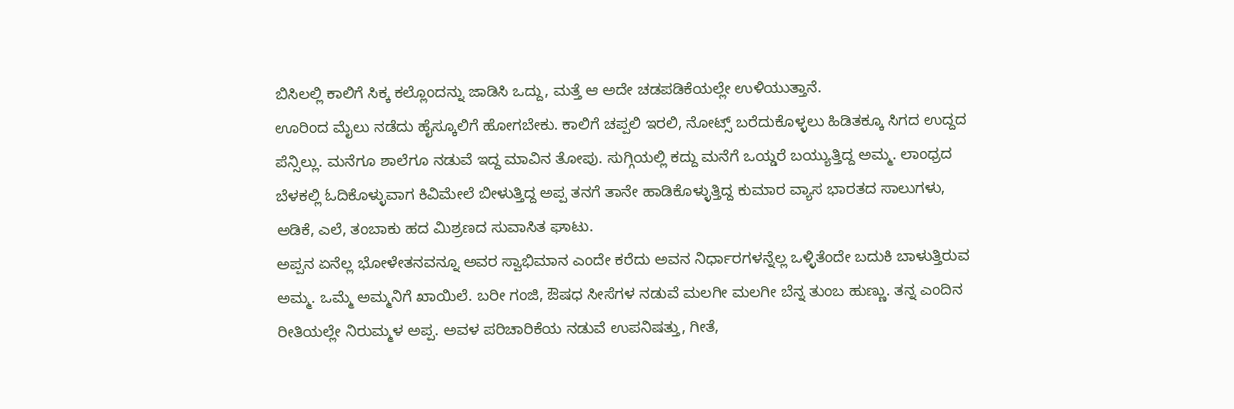ಬಿಸಿಲಲ್ಲಿ ಕಾಲಿಗೆ ಸಿಕ್ಕ ಕಲ್ಲೊಂದನ್ನು ಜಾಡಿಸಿ ಒದ್ದು, ಮತ್ತೆ ಆ ಅದೇ ಚಡಪಡಿಕೆಯಲ್ಲೇ ಉಳಿಯುತ್ತಾನೆ.
ಊರಿಂದ ಮೈಲು ನಡೆದು ಹೈಸ್ಕೂಲಿಗೆ ಹೋಗಬೇಕು. ಕಾಲಿಗೆ ಚಪ್ಪಲಿ ಇರಲಿ, ನೋಟ್ಸ್ ಬರೆದುಕೊಳ್ಳಲು ಹಿಡಿತಕ್ಕೂ ಸಿಗದ ಉದ್ದದ ಪೆನ್ಸಿಲ್ಲು. ಮನೆಗೂ ಶಾಲೆಗೂ ನಡುವೆ ಇದ್ದ ಮಾವಿನ ತೋಪು. ಸುಗ್ಗಿಯಲ್ಲಿ ಕದ್ದು ಮನೆಗೆ ಒಯ್ಡರೆ ಬಯ್ಯುತ್ತಿದ್ದ ಅಮ್ಮ. ಲಾಂಧ್ರದ ಬೆಳಕಲ್ಲಿ ಓದಿಕೊಳ್ಳುವಾಗ ಕಿವಿಮೇಲೆ ಬೀಳುತ್ತಿದ್ದ ಅಪ್ಪ ತನಗೆ ತಾನೇ ಹಾಡಿಕೊಳ್ಳುತ್ತಿದ್ದ ಕುಮಾರ ವ್ಯಾಸ ಭಾರತದ ಸಾಲುಗಳು, ಅಡಿಕೆ, ಎಲೆ, ತಂಬಾಕು ಹದ ಮಿಶ್ರಣದ ಸುವಾಸಿತ ಘಾಟು.
ಅಪ್ಪನ ಏನೆಲ್ಲ ಭೋಳೇತನವನ್ನೂ ಅವರ ಸ್ವಾಭಿಮಾನ ಎಂದೇ ಕರೆದು ಅವನ ನಿರ್ಧಾರಗಳನ್ನೆಲ್ಲ ಒಳ್ಳಿತೆಂದೇ ಬದುಕಿ ಬಾಳುತ್ತಿರುವ ಅಮ್ಮ. ಒಮ್ಮೆ ಅಮ್ಮನಿಗೆ ಖಾಯಿಲೆ. ಬರೀ ಗಂಜಿ, ಔಷಧ ಸೀಸೆಗಳ ನಡುವೆ ಮಲಗೀ ಮಲಗೀ ಬೆನ್ನ ತುಂಬ ಹುಣ್ಣು. ತನ್ನ ಎಂದಿನ ರೀತಿಯಲ್ಲೇ ನಿರುಮ್ಮಳ ಅಪ್ಪ. ಅವಳ ಪರಿಚಾರಿಕೆಯ ನಡುವೆ ಉಪನಿಷತ್ತು, ಗೀತೆ,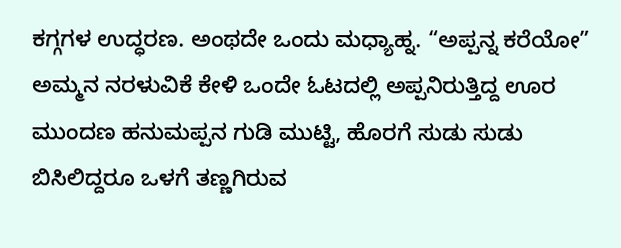ಕಗ್ಗಗಳ ಉದ್ಧರಣ. ಅಂಥದೇ ಒಂದು ಮಧ್ಯಾಹ್ನ. “ಅಪ್ಪನ್ನ ಕರೆಯೋ” ಅಮ್ಮನ ನರಳುವಿಕೆ ಕೇಳಿ ಒಂದೇ ಓಟದಲ್ಲಿ ಅಪ್ಪನಿರುತ್ತಿದ್ದ ಊರ ಮುಂದಣ ಹನುಮಪ್ಪನ ಗುಡಿ ಮುಟ್ಟಿ, ಹೊರಗೆ ಸುಡು ಸುಡು ಬಿಸಿಲಿದ್ದರೂ ಒಳಗೆ ತಣ್ಣಗಿರುವ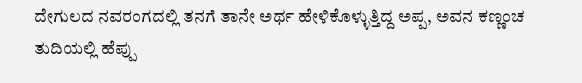ದೇಗುಲದ ನವರಂಗದಲ್ಲಿ ತನಗೆ ತಾನೇ ಅರ್ಥ ಹೇಳಿಕೊಳ್ಳುತ್ತಿದ್ದ ಅಪ್ಪ, ಅವನ ಕಣ್ಣಂಚ ತುದಿಯಲ್ಲಿ ಹೆಪ್ಪು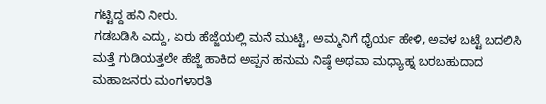ಗಟ್ಟಿದ್ದ ಹನಿ ನೀರು.
ಗಡಬಡಿಸಿ ಎದ್ದು, ಏರು ಹೆಜ್ಜೆಯಲ್ಲಿ ಮನೆ ಮುಟ್ಟಿ, ಅಮ್ಮನಿಗೆ ಧೈರ್ಯ ಹೇಳಿ, ಅವಳ ಬಟ್ಟೆ ಬದಲಿಸಿ ಮತ್ತೆ ಗುಡಿಯತ್ತಲೇ ಹೆಜ್ಜೆ ಹಾಕಿದ ಅಪ್ಪನ ಹನುಮ ನಿಷ್ಠೆ ಅಥವಾ ಮಧ್ಯಾಹ್ನ ಬರಬಹುದಾದ ಮಹಾಜನರು ಮಂಗಳಾರತಿ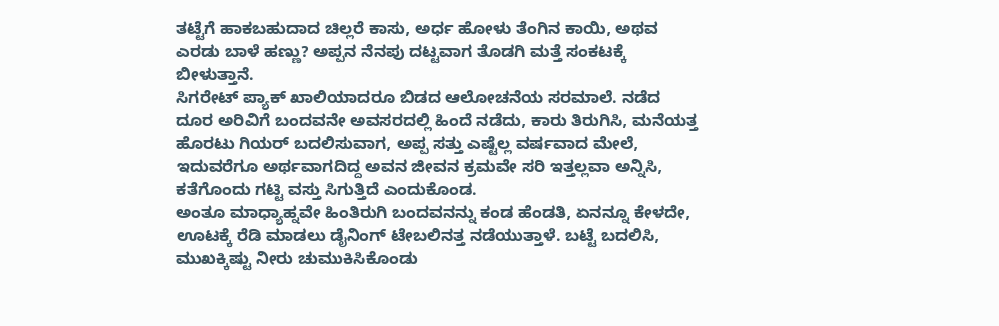ತಟ್ಟೆಗೆ ಹಾಕಬಹುದಾದ ಚಿಲ್ಲರೆ ಕಾಸು, ಅರ್ಧ ಹೋಳು ತೆಂಗಿನ ಕಾಯಿ, ಅಥವ ಎರಡು ಬಾಳೆ ಹಣ್ಣು? ಅಪ್ಪನ ನೆನಪು ದಟ್ಟವಾಗ ತೊಡಗಿ ಮತ್ತೆ ಸಂಕಟಕ್ಕೆ ಬೀಳುತ್ತಾನೆ.
ಸಿಗರೇಟ್ ಪ್ಯಾಕ್ ಖಾಲಿಯಾದರೂ ಬಿಡದ ಆಲೋಚನೆಯ ಸರಮಾಲೆ. ನಡೆದ ದೂರ ಅರಿವಿಗೆ ಬಂದವನೇ ಅವಸರದಲ್ಲಿ ಹಿಂದೆ ನಡೆದು, ಕಾರು ತಿರುಗಿಸಿ, ಮನೆಯತ್ತ ಹೊರಟು ಗಿಯರ್ ಬದಲಿಸುವಾಗ, ಅಪ್ಪ ಸತ್ತು ಎಷ್ಟೆಲ್ಲ ವರ್ಷವಾದ ಮೇಲೆ, ಇದುವರೆಗೂ ಅರ್ಥವಾಗದಿದ್ದ ಅವನ ಜೀವನ ಕ್ರಮವೇ ಸರಿ ಇತ್ತಲ್ಲವಾ ಅನ್ನಿಸಿ, ಕತೆಗೊಂದು ಗಟ್ಟಿ ವಸ್ತು ಸಿಗುತ್ತಿದೆ ಎಂದುಕೊಂಡ.
ಅಂತೂ ಮಾಧ್ಯಾಹ್ನವೇ ಹಿಂತಿರುಗಿ ಬಂದವನನ್ನು ಕಂಡ ಹೆಂಡತಿ, ಏನನ್ನೂ ಕೇಳದೇ, ಊಟಕ್ಕೆ ರೆಡಿ ಮಾಡಲು ಡೈನಿಂಗ್ ಟೇಬಲಿನತ್ತ ನಡೆಯುತ್ತಾಳೆ. ಬಟ್ಟೆ ಬದಲಿಸಿ, ಮುಖಕ್ಕಿಷ್ಟು ನೀರು ಚುಮುಕಿಸಿಕೊಂಡು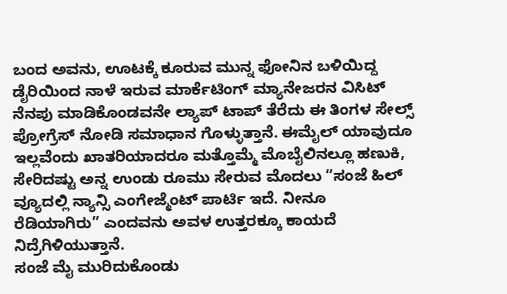ಬಂದ ಅವನು, ಊಟಕ್ಕೆ ಕೂರುವ ಮುನ್ನ ಫೋನಿನ ಬಳಿಯಿದ್ದ ಡೈರಿಯಿಂದ ನಾಳೆ ಇರುವ ಮಾರ್ಕೆಟಿಂಗ್ ಮ್ಯಾನೇಜರನ ವಿಸಿಟ್ ನೆನಪು ಮಾಡಿಕೊಂಡವನೇ ಲ್ಯಾಪ್ ಟಾಪ್ ತೆರೆದು ಈ ತಿಂಗಳ ಸೇಲ್ಸ್ ಪ್ರೋಗ್ರೆಸ್ ನೋಡಿ ಸಮಾಧಾನ ಗೊಳ್ಳುತ್ತಾನೆ. ಈಮೈಲ್ ಯಾವುದೂ ಇಲ್ಲವೆಂದು ಖಾತರಿಯಾದರೂ ಮತ್ತೊಮ್ಮೆ ಮೊಬೈಲಿನಲ್ಲೂ ಹಣುಕಿ, ಸೇರಿದಷ್ಟು ಅನ್ನ ಉಂಡು ರೂಮು ಸೇರುವ ಮೊದಲು “ಸಂಜೆ ಹಿಲ್ ವ್ಯೂದಲ್ಲಿ ನ್ಯಾನ್ಸಿ ಎಂಗೇಜ್ಮೆಂಟ್ ಪಾರ್ಟಿ ಇದೆ. ನೀನೂ ರೆಡಿಯಾಗಿರು” ಎಂದವನು ಅವಳ ಉತ್ತರಕ್ಕೂ ಕಾಯದೆ ನಿದ್ರೆಗಿಳಿಯುತ್ತಾನೆ.
ಸಂಜೆ ಮೈ ಮುರಿದುಕೊಂಡು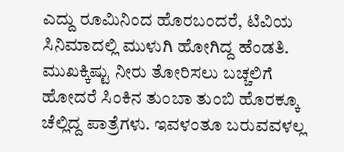ಎದ್ದು ರೂಮಿನಿಂದ ಹೊರಬಂದರೆ, ಟಿವಿಯ ಸಿನಿಮಾದಲ್ಲಿ ಮುಳುಗಿ ಹೋಗಿದ್ದ ಹೆಂಡತಿ. ಮುಖಕ್ಕಿಷ್ಟು ನೀರು ತೋರಿಸಲು ಬಚ್ಚಲಿಗೆ ಹೋದರೆ ಸಿಂಕಿನ ತುಂಬಾ ತುಂಬಿ ಹೊರಕ್ಕೂ ಚೆಲ್ಲಿದ್ದ ಪಾತ್ರೆಗಳು. ಇವಳಂತೂ ಬರುವವಳಲ್ಲ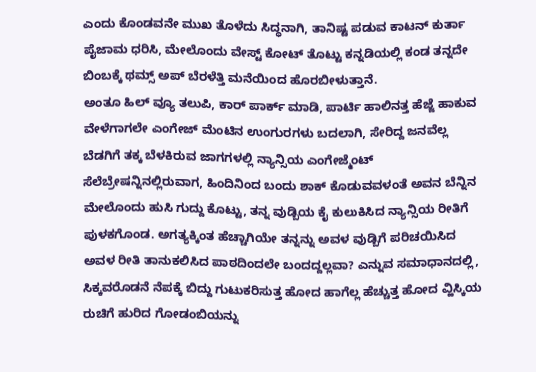ಎಂದು ಕೊಂಡವನೇ ಮುಖ ತೊಳೆದು ಸಿದ್ಧನಾಗಿ, ತಾನಿಷ್ಟ ಪಡುವ ಕಾಟನ್ ಕುರ್ತಾ ಪೈಜಾಮ ಧರಿಸಿ, ಮೇಲೊಂದು ವೇಸ್ಟ್ ಕೋಟ್ ತೊಟ್ಟು ಕನ್ನಡಿಯಲ್ಲಿ ಕಂಡ ತನ್ನದೇ ಬಿಂಬಕ್ಕೆ ಥಮ್ಸ್ ಅಪ್ ಬೆರಳೆತ್ತಿ ಮನೆಯಿಂದ ಹೊರಬೀಳುತ್ತಾನೆ.
ಅಂತೂ ಹಿಲ್ ವ್ಯೂ ತಲುಪಿ, ಕಾರ್ ಪಾರ್ಕ್ ಮಾಡಿ, ಪಾರ್ಟಿ ಹಾಲಿನತ್ತ ಹೆಜ್ಜೆ ಹಾಕುವ ವೇಳೆಗಾಗಲೇ ಎಂಗೇಜ್ ಮೆಂಟಿನ ಉಂಗುರಗಳು ಬದಲಾಗಿ, ಸೇರಿದ್ದ ಜನವೆಲ್ಲ ಬೆಡಗಿಗೆ ತಕ್ಕ ಬೆಳಕಿರುವ ಜಾಗಗಳಲ್ಲಿ ನ್ಯಾನ್ಸಿಯ ಎಂಗೇಜ್ಮೆಂಟ್ ಸೆಲೆಬ್ರೇಷನ್ನಿನಲ್ಲಿರುವಾಗ, ಹಿಂದಿನಿಂದ ಬಂದು ಶಾಕ್ ಕೊಡುವವಳಂತೆ ಅವನ ಬೆನ್ನಿನ ಮೇಲೊಂದು ಹುಸಿ ಗುದ್ದು ಕೊಟ್ಟು, ತನ್ನ ವುಡ್ಬಿಯ ಕೈ ಕುಲುಕಿಸಿದ ನ್ಯಾನ್ಸಿಯ ರೀತಿಗೆ ಪುಳಕಗೊಂಡ. ಅಗತ್ಯಕ್ಕಿಂತ ಹೆಚ್ಚಾಗಿಯೇ ತನ್ನನ್ನು ಅವಳ ವುಡ್ಬಿಗೆ ಪರಿಚಯಿಸಿದ ಅವಳ ರೀತಿ ತಾನುಕಲಿಸಿದ ಪಾಠದಿಂದಲೇ ಬಂದದ್ದಲ್ಲವಾ? ಎನ್ನುವ ಸಮಾಧಾನದಲ್ಲಿ, ಸಿಕ್ಕವರೊಡನೆ ನೆಪಕ್ಕೆ ಬಿದ್ದು ಗುಟುಕರಿಸುತ್ತ ಹೋದ ಹಾಗೆಲ್ಲ ಹೆಚ್ಚುತ್ತ ಹೋದ ವ್ಹಿಸ್ಕಿಯ ರುಚಿಗೆ ಹುರಿದ ಗೋಡಂಬಿಯನ್ನು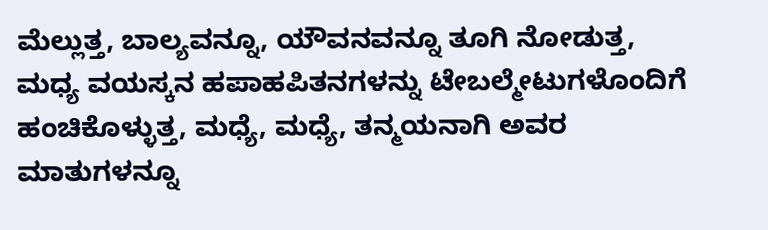ಮೆಲ್ಲುತ್ತ, ಬಾಲ್ಯವನ್ನೂ, ಯೌವನವನ್ನೂ ತೂಗಿ ನೋಡುತ್ತ, ಮಧ್ಯ ವಯಸ್ಕನ ಹಪಾಹಪಿತನಗಳನ್ನು ಟೇಬಲ್ಮೇಟುಗಳೊಂದಿಗೆ ಹಂಚಿಕೊಳ್ಳುತ್ತ, ಮಧ್ಯೆ, ಮಧ್ಯೆ, ತನ್ಮಯನಾಗಿ ಅವರ ಮಾತುಗಳನ್ನೂ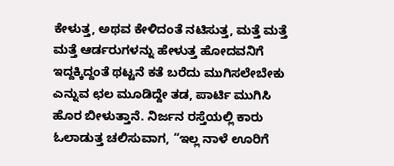ಕೇಳುತ್ತ, ಅಥವ ಕೇಳಿದಂತೆ ನಟಿಸುತ್ತ, ಮತ್ತೆ ಮತ್ತೆ ಮತ್ತೆ ಆರ್ಡರುಗಳನ್ನು ಹೇಳುತ್ತ ಹೋದವನಿಗೆ ಇದ್ದಕ್ಕಿದ್ದಂತೆ ಥಟ್ಟನೆ ಕತೆ ಬರೆದು ಮುಗಿಸಲೇಬೇಕು ಎನ್ನುವ ಛಲ ಮೂಡಿದ್ದೇ ತಡ, ಪಾರ್ಟಿ ಮುಗಿಸಿ ಹೊರ ಬೀಳುತ್ತಾನೆ. ನಿರ್ಜನ ರಸ್ತೆಯಲ್ಲಿ ಕಾರು ಓಲಾಡುತ್ತ ಚಲಿಸುವಾಗ, “ಇಲ್ಲ ನಾಳೆ ಊರಿಗೆ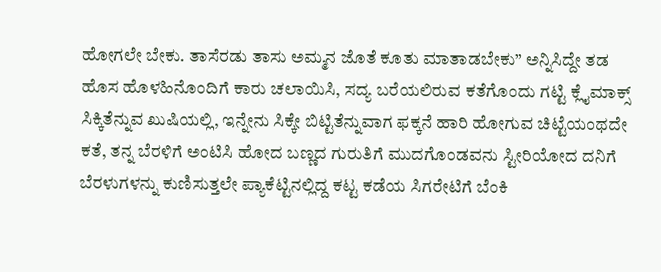ಹೋಗಲೇ ಬೇಕು. ತಾಸೆರಡು ತಾಸು ಅಮ್ಮನ ಜೊತೆ ಕೂತು ಮಾತಾಡಬೇಕು” ಅನ್ನಿಸಿದ್ದೇ ತಡ ಹೊಸ ಹೊಳಹಿನೊಂದಿಗೆ ಕಾರು ಚಲಾಯಿಸಿ, ಸದ್ಯ ಬರೆಯಲಿರುವ ಕತೆಗೊಂದು ಗಟ್ಟಿ ಕ್ಲೈಮಾಕ್ಸ್ ಸಿಕ್ಕಿತೆನ್ನುವ ಖುಷಿಯಲ್ಲಿ, ಇನ್ನೇನು ಸಿಕ್ಕೇ ಬಿಟ್ಟಿತೆನ್ನುವಾಗ ಫಕ್ಕನೆ ಹಾರಿ ಹೋಗುವ ಚಿಟ್ಟೆಯಂಥದೇ ಕತೆ, ತನ್ನ ಬೆರಳಿಗೆ ಅಂಟಿಸಿ ಹೋದ ಬಣ್ಣದ ಗುರುತಿಗೆ ಮುದಗೊಂಡವನು ಸ್ಟೀರಿಯೋದ ದನಿಗೆ ಬೆರಳುಗಳನ್ನು ಕುಣಿಸುತ್ತಲೇ ಪ್ಯಾಕೆಟ್ಟಿನಲ್ಲಿದ್ದ ಕಟ್ಟ ಕಡೆಯ ಸಿಗರೇಟಿಗೆ ಬೆಂಕಿ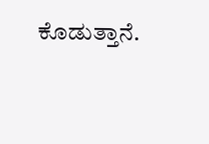ಕೊಡುತ್ತಾನೆ.